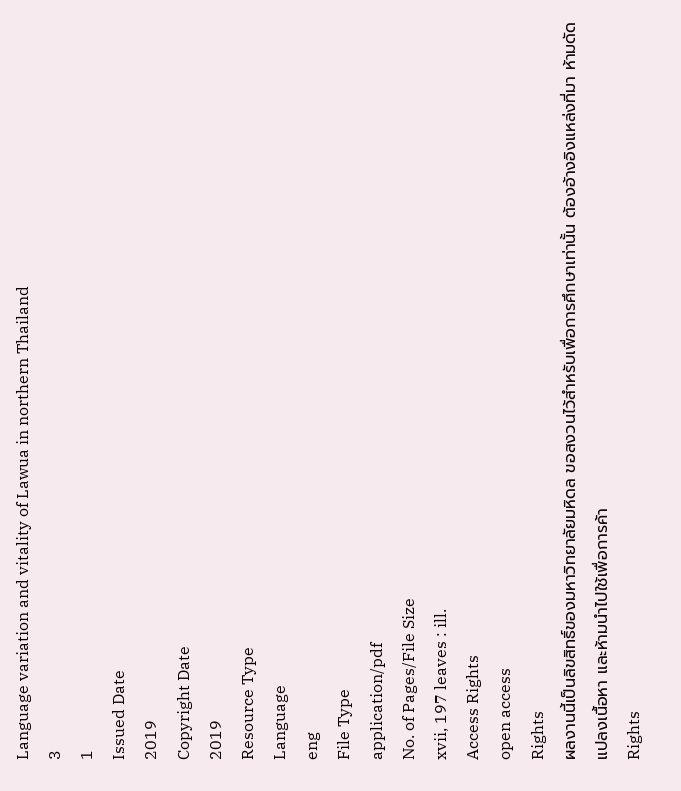Language variation and vitality of Lawua in northern Thailand
3
1
Issued Date
2019
Copyright Date
2019
Resource Type
Language
eng
File Type
application/pdf
No. of Pages/File Size
xvii, 197 leaves : ill.
Access Rights
open access
Rights
ผลงานนี้เป็นลิขสิทธิ์ของมหาวิทยาลัยมหิดล ขอสงวนไว้สำหรับเพื่อการศึกษาเท่านั้น ต้องอ้างอิงแหล่งที่มา ห้ามดัดแปลงเนื้อหา และห้ามนำไปใช้เพื่อการค้า
Rights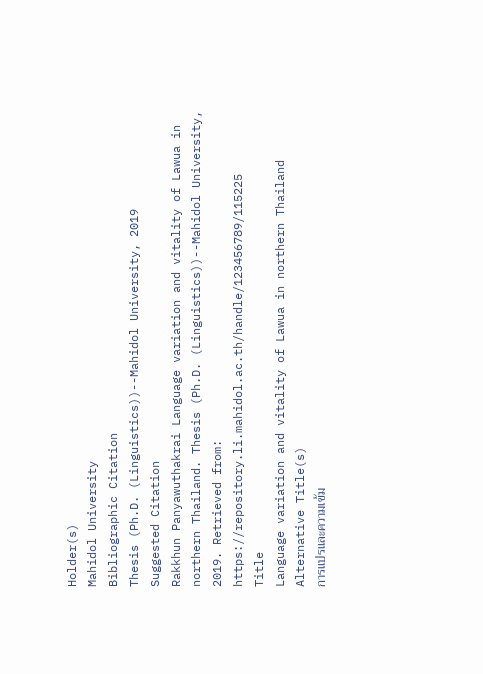Holder(s)
Mahidol University
Bibliographic Citation
Thesis (Ph.D. (Linguistics))--Mahidol University, 2019
Suggested Citation
Rakkhun Panyawuthakrai Language variation and vitality of Lawua in northern Thailand. Thesis (Ph.D. (Linguistics))--Mahidol University, 2019. Retrieved from: https://repository.li.mahidol.ac.th/handle/123456789/115225
Title
Language variation and vitality of Lawua in northern Thailand
Alternative Title(s)
การแปรและความเข้ม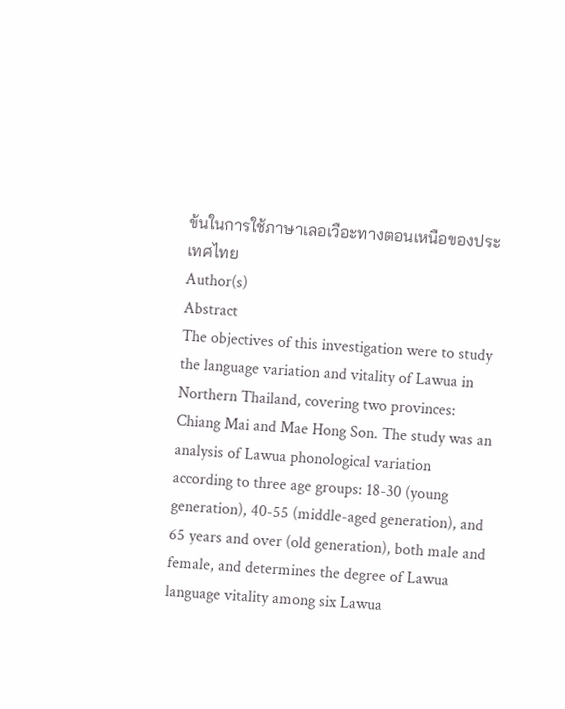ข้นในการใช้ภาษาเลอเวือะทางตอนเหนือของประเทศไทย
Author(s)
Abstract
The objectives of this investigation were to study the language variation and vitality of Lawua in Northern Thailand, covering two provinces: Chiang Mai and Mae Hong Son. The study was an analysis of Lawua phonological variation according to three age groups: 18-30 (young generation), 40-55 (middle-aged generation), and 65 years and over (old generation), both male and female, and determines the degree of Lawua language vitality among six Lawua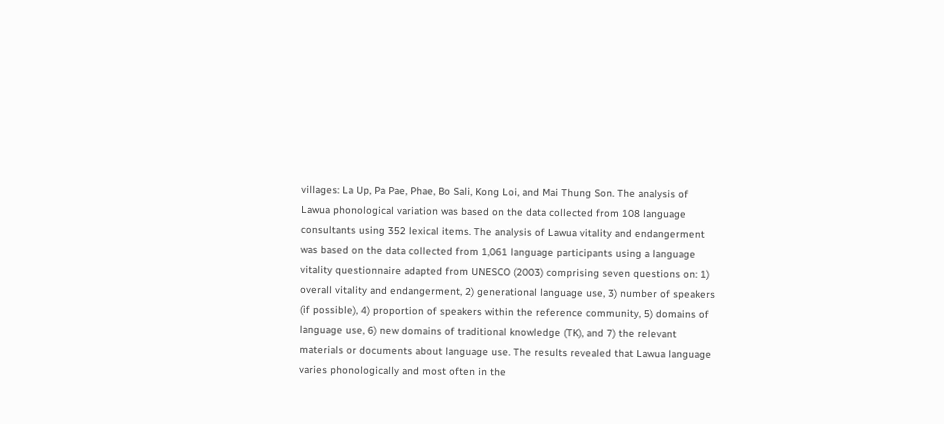villages: La Up, Pa Pae, Phae, Bo Sali, Kong Loi, and Mai Thung Son. The analysis of Lawua phonological variation was based on the data collected from 108 language consultants using 352 lexical items. The analysis of Lawua vitality and endangerment was based on the data collected from 1,061 language participants using a language vitality questionnaire adapted from UNESCO (2003) comprising seven questions on: 1) overall vitality and endangerment, 2) generational language use, 3) number of speakers (if possible), 4) proportion of speakers within the reference community, 5) domains of language use, 6) new domains of traditional knowledge (TK), and 7) the relevant materials or documents about language use. The results revealed that Lawua language varies phonologically and most often in the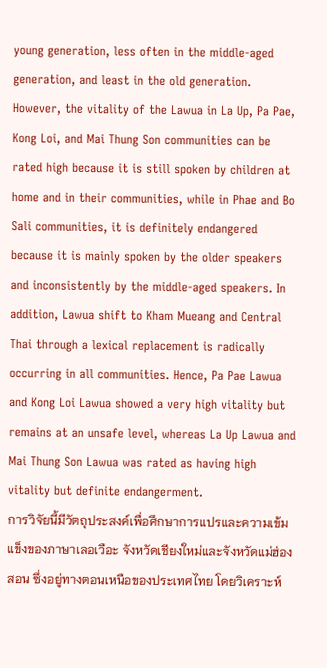young generation, less often in the middle-aged generation, and least in the old generation. However, the vitality of the Lawua in La Up, Pa Pae, Kong Loi, and Mai Thung Son communities can be rated high because it is still spoken by children at home and in their communities, while in Phae and Bo Sali communities, it is definitely endangered because it is mainly spoken by the older speakers and inconsistently by the middle-aged speakers. In addition, Lawua shift to Kham Mueang and Central Thai through a lexical replacement is radically occurring in all communities. Hence, Pa Pae Lawua and Kong Loi Lawua showed a very high vitality but remains at an unsafe level, whereas La Up Lawua and Mai Thung Son Lawua was rated as having high vitality but definite endangerment.
การวิจัยนี้มีวัตถุประสงค์เพื่อศึกษาการแปรและความเข้มแข็งของภาษาเลอเวือะ จังหวัดเชียงใหม่และจังหวัดแม่ฮ่องสอน ซึ่งอยู่ทางตอนเหนือของประเทศไทย โดยวิเคราะห์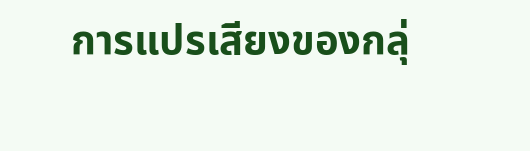การแปรเสียงของกลุ่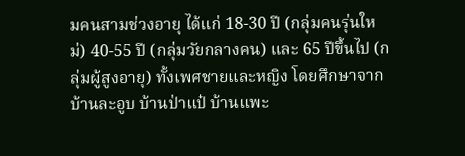มคนสามช่วงอายุ ได้แก่ 18-30 ปี (กลุ่มคนรุ่นใหม่) 40-55 ปี (กลุ่มวัยกลางคน) และ 65 ปีขึ้นไป (กลุ่มผู้สูงอายุ) ทั้งเพศชายและหญิง โดยศึกษาจากบ้านละอูบ บ้านป่าแป๋ บ้านแพะ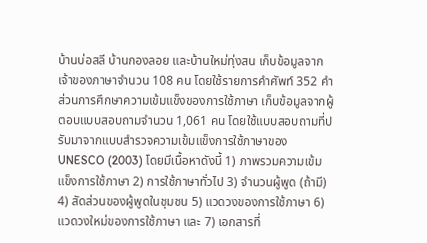บ้านบ่อสลี บ้านกองลอย และบ้านใหม่ทุ่งสน เก็บข้อมูลจากเจ้าของภาษาจำนวน 108 คน โดยใช้รายการคำศัพท์ 352 คำ ส่วนการศึกษาความเข้มแข็งของการใช้ภาษา เก็บข้อมูลจากผู้ตอบแบบสอบถามจำนวน 1,061 คน โดยใช้แบบสอบถามที่ปรับมาจากแบบสำรวจความเข้มแข็งการใช้ภาษาของ UNESCO (2003) โดยมีเนื้อหาดังนี้ 1) ภาพรวมความเข้มแข็งการใช้ภาษา 2) การใช้ภาษาทั่วไป 3) จำนวนผู้พูด (ถ้ามี) 4) สัดส่วนของผู้พูดในชุมชน 5) แวดวงของการใช้ภาษา 6) แวดวงใหม่ของการใช้ภาษา และ 7) เอกสารที่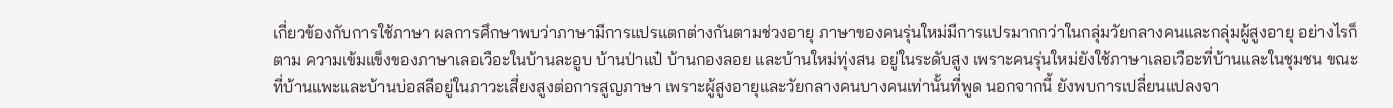เกี่ยวข้องกับการใช้ภาษา ผลการศึกษาพบว่าภาษามีการแปรแตกต่างกันตามช่วงอายุ ภาษาของคนรุ่นใหม่มีการแปรมากกว่าในกลุ่มวัยกลางคนและกลุ่มผู้สูงอายุ อย่างไรก็ตาม ความเข้มแข็งของภาษาเลอเวือะในบ้านละอูบ บ้านป่าแป๋ บ้านกองลอย และบ้านใหม่ทุ่งสน อยู่ในระดับสูง เพราะคนรุ่นใหม่ยังใช้ภาษาเลอเวือะที่บ้านและในชุมชน ขณะที่บ้านแพะและบ้านบ่อสลีอยู่ในภาวะเสี่ยงสูงต่อการสูญภาษา เพราะผู้สูงอายุและวัยกลางคนบางคนเท่านั้นที่พูด นอกจากนี้ ยังพบการเปลี่ยนแปลงจา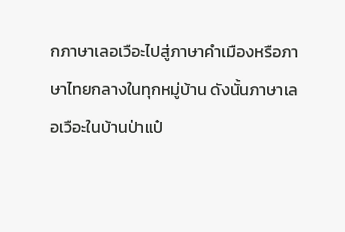กภาษาเลอเวือะไปสู่ภาษาคำเมืองหรือภาษาไทยกลางในทุกหมู่บ้าน ดังนั้นภาษาเลอเวือะในบ้านป่าแป๋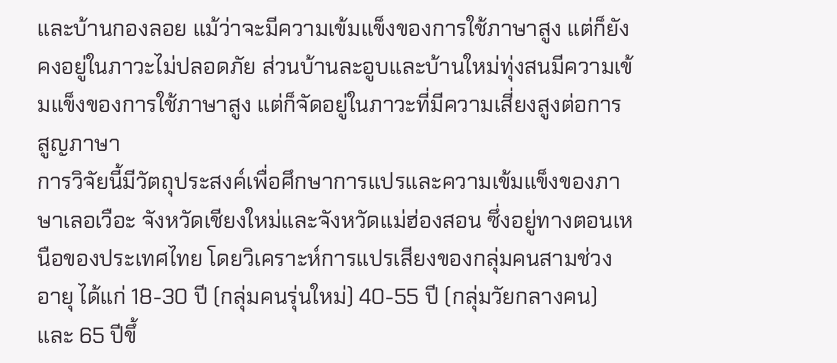และบ้านกองลอย แม้ว่าจะมีความเข้มแข็งของการใช้ภาษาสูง แต่ก็ยังคงอยู่ในภาวะไม่ปลอดภัย ส่วนบ้านละอูบและบ้านใหม่ทุ่งสนมีความเข้มแข็งของการใช้ภาษาสูง แต่ก็จัดอยู่ในภาวะที่มีความเสี่ยงสูงต่อการสูญภาษา
การวิจัยนี้มีวัตถุประสงค์เพื่อศึกษาการแปรและความเข้มแข็งของภาษาเลอเวือะ จังหวัดเชียงใหม่และจังหวัดแม่ฮ่องสอน ซึ่งอยู่ทางตอนเหนือของประเทศไทย โดยวิเคราะห์การแปรเสียงของกลุ่มคนสามช่วงอายุ ได้แก่ 18-30 ปี (กลุ่มคนรุ่นใหม่) 40-55 ปี (กลุ่มวัยกลางคน) และ 65 ปีขึ้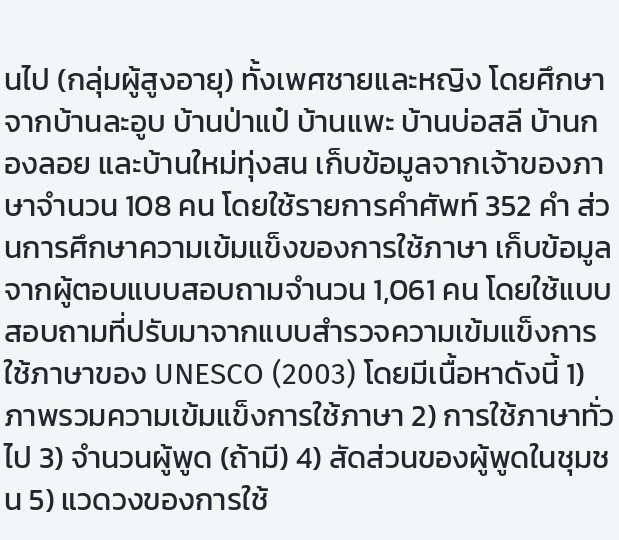นไป (กลุ่มผู้สูงอายุ) ทั้งเพศชายและหญิง โดยศึกษาจากบ้านละอูบ บ้านป่าแป๋ บ้านแพะ บ้านบ่อสลี บ้านกองลอย และบ้านใหม่ทุ่งสน เก็บข้อมูลจากเจ้าของภาษาจำนวน 108 คน โดยใช้รายการคำศัพท์ 352 คำ ส่วนการศึกษาความเข้มแข็งของการใช้ภาษา เก็บข้อมูลจากผู้ตอบแบบสอบถามจำนวน 1,061 คน โดยใช้แบบสอบถามที่ปรับมาจากแบบสำรวจความเข้มแข็งการใช้ภาษาของ UNESCO (2003) โดยมีเนื้อหาดังนี้ 1) ภาพรวมความเข้มแข็งการใช้ภาษา 2) การใช้ภาษาทั่วไป 3) จำนวนผู้พูด (ถ้ามี) 4) สัดส่วนของผู้พูดในชุมชน 5) แวดวงของการใช้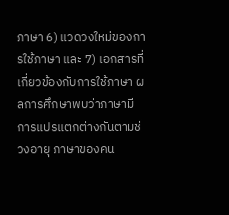ภาษา 6) แวดวงใหม่ของการใช้ภาษา และ 7) เอกสารที่เกี่ยวข้องกับการใช้ภาษา ผลการศึกษาพบว่าภาษามีการแปรแตกต่างกันตามช่วงอายุ ภาษาของคน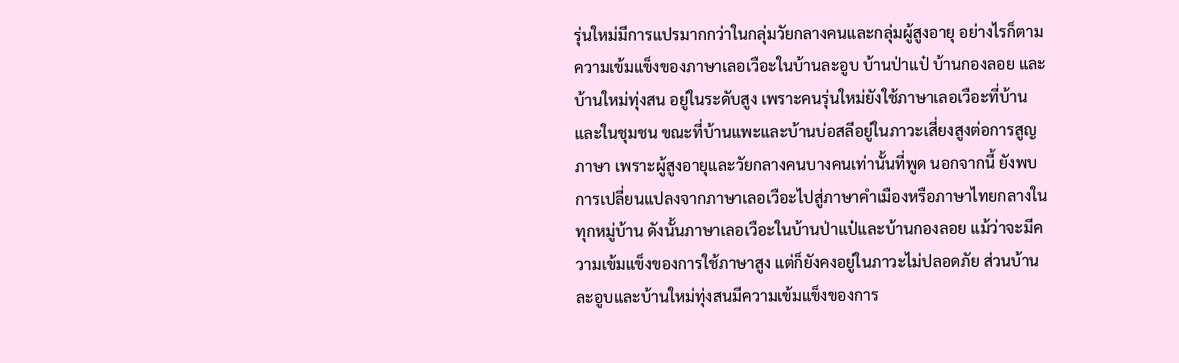รุ่นใหม่มีการแปรมากกว่าในกลุ่มวัยกลางคนและกลุ่มผู้สูงอายุ อย่างไรก็ตาม ความเข้มแข็งของภาษาเลอเวือะในบ้านละอูบ บ้านป่าแป๋ บ้านกองลอย และบ้านใหม่ทุ่งสน อยู่ในระดับสูง เพราะคนรุ่นใหม่ยังใช้ภาษาเลอเวือะที่บ้านและในชุมชน ขณะที่บ้านแพะและบ้านบ่อสลีอยู่ในภาวะเสี่ยงสูงต่อการสูญภาษา เพราะผู้สูงอายุและวัยกลางคนบางคนเท่านั้นที่พูด นอกจากนี้ ยังพบการเปลี่ยนแปลงจากภาษาเลอเวือะไปสู่ภาษาคำเมืองหรือภาษาไทยกลางในทุกหมู่บ้าน ดังนั้นภาษาเลอเวือะในบ้านป่าแป๋และบ้านกองลอย แม้ว่าจะมีความเข้มแข็งของการใช้ภาษาสูง แต่ก็ยังคงอยู่ในภาวะไม่ปลอดภัย ส่วนบ้านละอูบและบ้านใหม่ทุ่งสนมีความเข้มแข็งของการ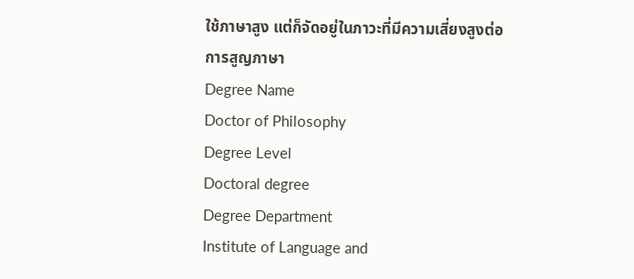ใช้ภาษาสูง แต่ก็จัดอยู่ในภาวะที่มีความเสี่ยงสูงต่อการสูญภาษา
Degree Name
Doctor of Philosophy
Degree Level
Doctoral degree
Degree Department
Institute of Language and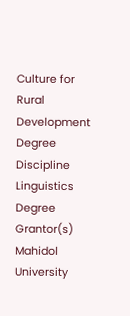Culture for Rural Development
Degree Discipline
Linguistics
Degree Grantor(s)
Mahidol University